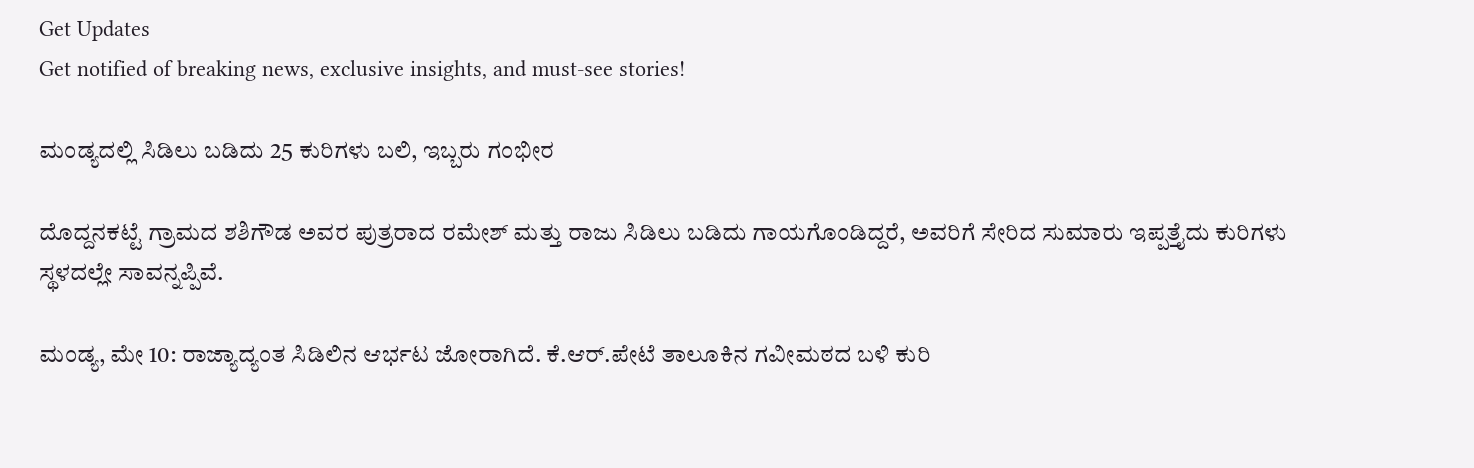Get Updates
Get notified of breaking news, exclusive insights, and must-see stories!

ಮಂಡ್ಯದಲ್ಲಿ ಸಿಡಿಲು ಬಡಿದು 25 ಕುರಿಗಳು ಬಲಿ, ಇಬ್ಬರು ಗಂಭೀರ

ದೊದ್ದನಕಟ್ಟೆ ಗ್ರಾಮದ ಶಶಿಗೌಡ ಅವರ ಪುತ್ರರಾದ ರಮೇಶ್ ಮತ್ತು ರಾಜು ಸಿಡಿಲು ಬಡಿದು ಗಾಯಗೊಂಡಿದ್ದರೆ, ಅವರಿಗೆ ಸೇರಿದ ಸುಮಾರು ಇಪ್ಪತ್ತೈದು ಕುರಿಗಳು ಸ್ಥಳದಲ್ಲೇ ಸಾವನ್ನಪ್ಪಿವೆ.

ಮಂಡ್ಯ, ಮೇ 10: ರಾಜ್ಯಾದ್ಯಂತ ಸಿಡಿಲಿನ ಆರ್ಭಟ ಜೋರಾಗಿದೆ. ಕೆ.ಆರ್.ಪೇಟೆ ತಾಲೂಕಿನ ಗವೀಮಠದ ಬಳಿ ಕುರಿ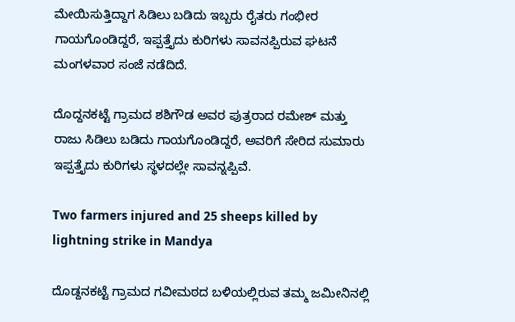ಮೇಯಿಸುತ್ತಿದ್ದಾಗ ಸಿಡಿಲು ಬಡಿದು ಇಬ್ಬರು ರೈತರು ಗಂಭೀರ ಗಾಯಗೊಂಡಿದ್ದರೆ, ಇಪ್ಪತ್ತೈದು ಕುರಿಗಳು ಸಾವನಪ್ಪಿರುವ ಘಟನೆ ಮಂಗಳವಾರ ಸಂಜೆ ನಡೆದಿದೆ.

ದೊದ್ದನಕಟ್ಟೆ ಗ್ರಾಮದ ಶಶಿಗೌಡ ಅವರ ಪುತ್ರರಾದ ರಮೇಶ್ ಮತ್ತು ರಾಜು ಸಿಡಿಲು ಬಡಿದು ಗಾಯಗೊಂಡಿದ್ದರೆ, ಅವರಿಗೆ ಸೇರಿದ ಸುಮಾರು ಇಪ್ಪತ್ತೈದು ಕುರಿಗಳು ಸ್ಥಳದಲ್ಲೇ ಸಾವನ್ನಪ್ಪಿವೆ.

Two farmers injured and 25 sheeps killed by lightning strike in Mandya

ದೊಡ್ದನಕಟ್ಟೆ ಗ್ರಾಮದ ಗವೀಮಠದ ಬಳಿಯಲ್ಲಿರುವ ತಮ್ಮ ಜಮೀನಿನಲ್ಲಿ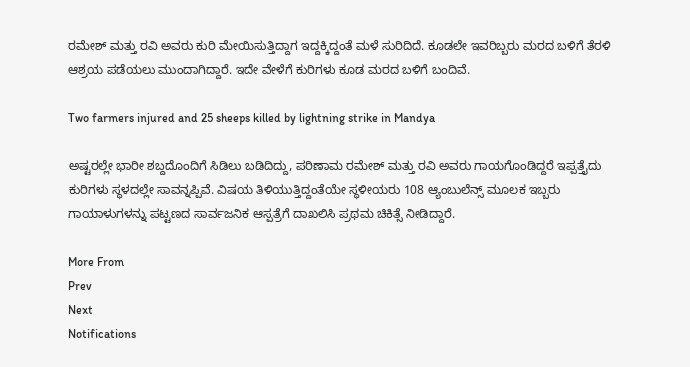ರಮೇಶ್ ಮತ್ತು ರವಿ ಅವರು ಕುರಿ ಮೇಯಿಸುತ್ತಿದ್ದಾಗ ಇದ್ದಕ್ಕಿದ್ದಂತೆ ಮಳೆ ಸುರಿದಿದೆ. ಕೂಡಲೇ ಇವರಿಬ್ಬರು ಮರದ ಬಳಿಗೆ ತೆರಳಿ ಆಶ್ರಯ ಪಡೆಯಲು ಮುಂದಾಗಿದ್ದಾರೆ. ಇದೇ ವೇಳೆಗೆ ಕುರಿಗಳು ಕೂಡ ಮರದ ಬಳಿಗೆ ಬಂದಿವೆ.

Two farmers injured and 25 sheeps killed by lightning strike in Mandya

ಅಷ್ಟರಲ್ಲೇ ಭಾರೀ ಶಬ್ದದೊಂದಿಗೆ ಸಿಡಿಲು ಬಡಿದಿದ್ದು, ಪರಿಣಾಮ ರಮೇಶ್ ಮತ್ತು ರವಿ ಅವರು ಗಾಯಗೊಂಡಿದ್ದರೆ ಇಪ್ಪತ್ತೈದು ಕುರಿಗಳು ಸ್ಥಳದಲ್ಲೇ ಸಾವನ್ನಪ್ಪಿವೆ. ವಿಷಯ ತಿಳಿಯುತ್ತಿದ್ದಂತೆಯೇ ಸ್ಥಳೀಯರು 108 ಆ್ಯಂಬುಲೆನ್ಸ್ ಮೂಲಕ ಇಬ್ಬರು ಗಾಯಾಳುಗಳನ್ನು ಪಟ್ಟಣದ ಸಾರ್ವಜನಿಕ ಆಸ್ಪತ್ರೆಗೆ ದಾಖಲಿಸಿ ಪ್ರಥಮ ಚಿಕಿತ್ಸೆ ನೀಡಿದ್ದಾರೆ.

More From
Prev
Next
Notifications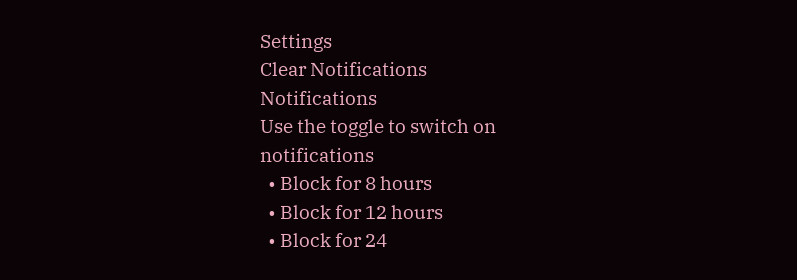Settings
Clear Notifications
Notifications
Use the toggle to switch on notifications
  • Block for 8 hours
  • Block for 12 hours
  • Block for 24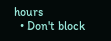hours
  • Don't block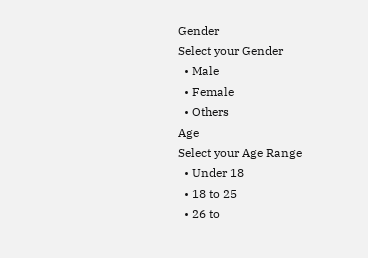Gender
Select your Gender
  • Male
  • Female
  • Others
Age
Select your Age Range
  • Under 18
  • 18 to 25
  • 26 to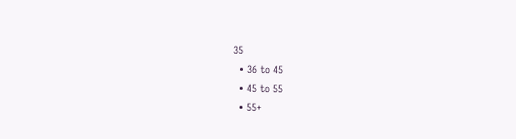35
  • 36 to 45
  • 45 to 55
  • 55+